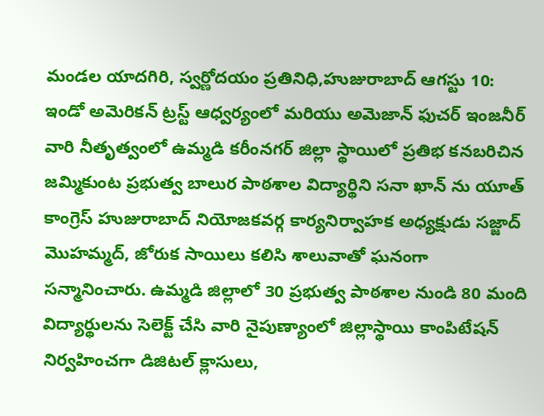మండల యాదగిరి, స్వర్ణోదయం ప్రతినిధి,హుజురాబాద్ ఆగస్టు 10:
ఇండో అమెరికన్ ట్రస్ట్ ఆధ్వర్యంలో మరియు అమెజాన్ ఫుచర్ ఇంజనీర్ వారి నీతృత్వంలో ఉమ్మడి కరీంనగర్ జిల్లా స్థాయిలో ప్రతిభ కనబరిచిన జమ్మికుంట ప్రభుత్వ బాలుర పాఠశాల విద్యార్థిని సనా ఖాన్ ను యూత్ కాంగ్రెస్ హుజురాబాద్ నియోజకవర్గ కార్యనిర్వాహక అధ్యక్షుడు సజ్జాద్ మొహమ్మద్, జోరుక సాయిలు కలిసి శాలువాతో ఘనంగా సన్మానించారు. ఉమ్మడి జిల్లాలో 30 ప్రభుత్వ పాఠశాల నుండి 80 మంది విద్యార్థులను సెలెక్ట్ చేసి వారి నైపుణ్యాంలో జిల్లాస్థాయి కాంపిటేషన్ నిర్వహించగా డిజిటల్ క్లాసులు,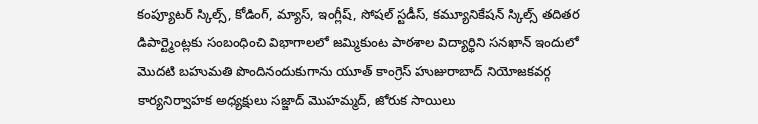కంప్యూటర్ స్కిల్స్, కోడింగ్, మ్యాస్, ఇంగ్లీష్, సోషల్ స్టడీస్, కమ్యూనికేషన్ స్కిల్స్ తదితర డిపార్ట్మెంట్లకు సంబంధించి విభాగాలలో జమ్మికుంట పాఠశాల విద్యార్థిని సనఖాన్ ఇందులో మొదటి బహుమతి పొందినందుకుగాను యూత్ కాంగ్రెస్ హుజురాబాద్ నియోజకవర్గ కార్యనిర్వాహక అధ్యక్షులు సజ్జాద్ మొహమ్మద్, జోరుక సాయిలు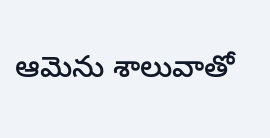ఆమెను శాలువాతో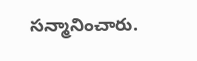సన్మానించారు.